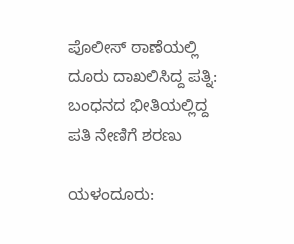ಪೊಲೀಸ್ ಠಾಣೆಯಲ್ಲಿ ದೂರು ದಾಖಲಿಸಿದ್ದ ಪತ್ನಿ: ಬಂಧನದ ಭೀತಿಯಲ್ಲಿದ್ದ ಪತಿ ನೇಣಿಗೆ ಶರಣು

ಯಳಂದೂರು: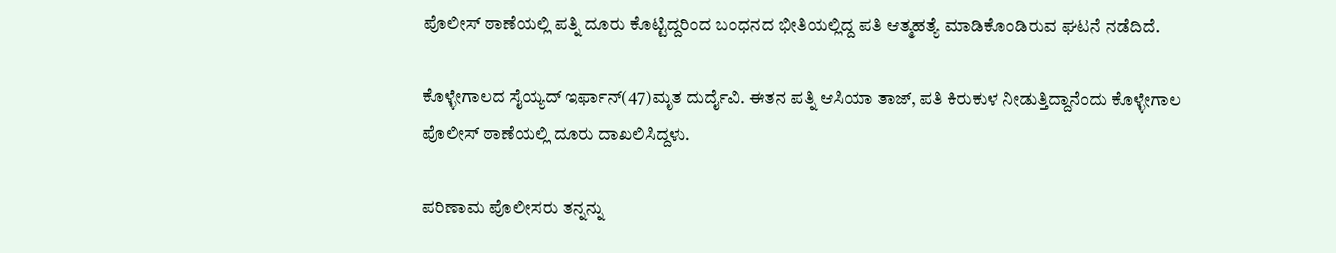ಪೊಲೀಸ್ ಠಾಣೆಯಲ್ಲಿ ಪತ್ನಿ ದೂರು ಕೊಟ್ಟಿದ್ದರಿಂದ ಬಂಧನದ ಭೀತಿಯಲ್ಲಿದ್ದ ಪತಿ ಆತ್ಮಹತ್ಯೆ ಮಾಡಿಕೊಂಡಿರುವ ಘಟನೆ ನಡೆದಿದೆ.

ಕೊಳ್ಳೇಗಾಲದ ಸೈಯ್ಯದ್ ಇರ್ಫಾನ್(47)ಮೃತ ದುರ್ದೈವಿ. ಈತನ ಪತ್ನಿ‌ ಆಸಿಯಾ ತಾಜ್, ಪತಿ ಕಿರುಕುಳ ನೀಡುತ್ತಿದ್ದಾನೆಂದು ಕೊಳ್ಳೇಗಾಲ ಪೊಲೀಸ್ ಠಾಣೆಯಲ್ಲಿ ದೂರು ದಾಖಲಿಸಿದ್ದಳು.

ಪರಿಣಾಮ ಪೊಲೀಸರು ತನ್ನನ್ನು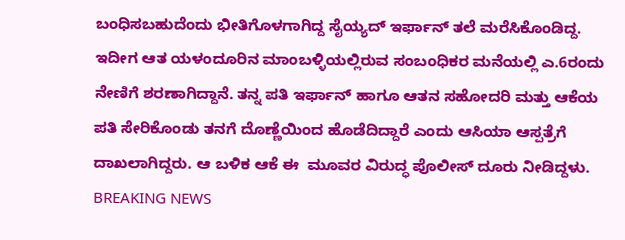ಬಂಧಿಸಬಹುದೆಂದು ಭೀತಿಗೊಳಗಾಗಿದ್ದ ಸೈಯ್ಯದ್ ಇರ್ಫಾನ್ ತಲೆ ಮರೆಸಿಕೊಂಡಿದ್ದ. ಇದೀಗ ಆತ ಯಳಂದೂರಿನ ಮಾಂಬಳ್ಳಿಯಲ್ಲಿರುವ ಸಂಬಂಧಿಕರ ಮನೆಯಲ್ಲಿ ಎ.6ರಂದು ನೇಣಿಗೆ ಶರಣಾಗಿದ್ದಾನೆ. ತನ್ನ ಪತಿ ಇರ್ಫಾನ್ ಹಾಗೂ ಆತನ ಸಹೋದರಿ ಮತ್ತು ಆಕೆಯ ಪತಿ ಸೇರಿಕೊಂಡು ತನಗೆ ದೊಣ್ಣೆಯಿಂದ ಹೊಡೆದಿದ್ದಾರೆ ಎಂದು ಆಸಿಯಾ ಆಸ್ಪತ್ರೆಗೆ ದಾಖಲಾಗಿದ್ದರು. ಆ ಬಳಿಕ ಆಕೆ ಈ  ಮೂವರ ವಿರುದ್ಧ ಪೊಲೀಸ್ ದೂರು ನೀಡಿದ್ದಳು.
BREAKING NEWS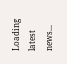Loading latest news...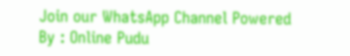Join our WhatsApp Channel Powered By : Online Pudu